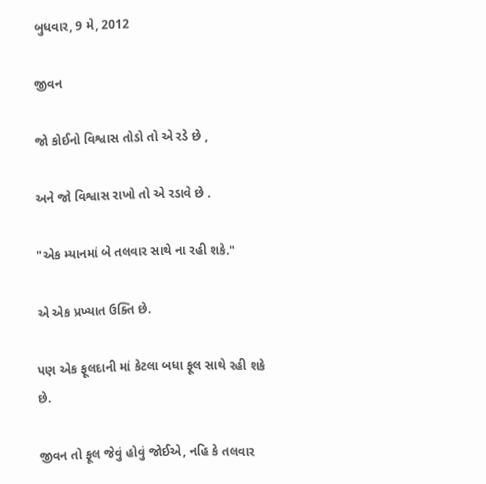બુધવાર, 9 મે, 2012

જીવન

જો કોઈનો વિશ્વાસ તોડો તો એ રડે છે ,

અને જો વિશ્વાસ રાખો તો એ રડાવે છે .

"એક મ્યાનમાં બે તલવાર સાથે ના રહી શકે."

એ એક પ્રખ્યાત ઉક્તિ છે.

પણ એક ફૂલદાની માં કેટલા બધા ફૂલ સાથે રહી શકે છે.

જીવન તો ફૂલ જેવું હોવું જોઈએ, નહિ કે તલવાર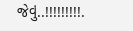જેવું..!!!!!!!!!.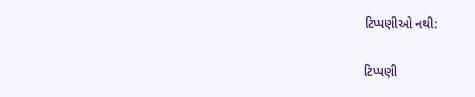ટિપ્પણીઓ નથી:

ટિપ્પણી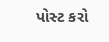પોસ્ટ કરો